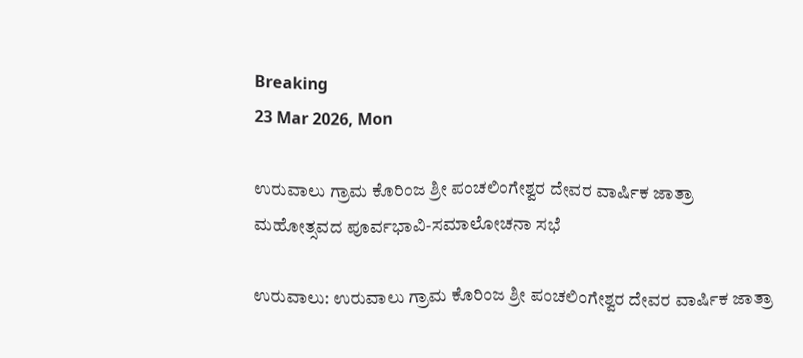Breaking
23 Mar 2026, Mon

ಉರುವಾಲು ಗ್ರಾಮ ಕೊರಿಂಜ ಶ್ರೀ ಪಂಚಲಿಂಗೇಶ್ವರ ದೇವರ ವಾರ್ಷಿಕ ಜಾತ್ರಾ ಮಹೋತ್ಸವದ ಪೂರ್ವಭಾವಿ-ಸಮಾಲೋಚನಾ ಸಭೆ

ಉರುವಾಲು: ಉರುವಾಲು ಗ್ರಾಮ ಕೊರಿಂಜ ಶ್ರೀ ಪಂಚಲಿಂಗೇಶ್ವರ ದೇವರ ವಾರ್ಷಿಕ ಜಾತ್ರಾ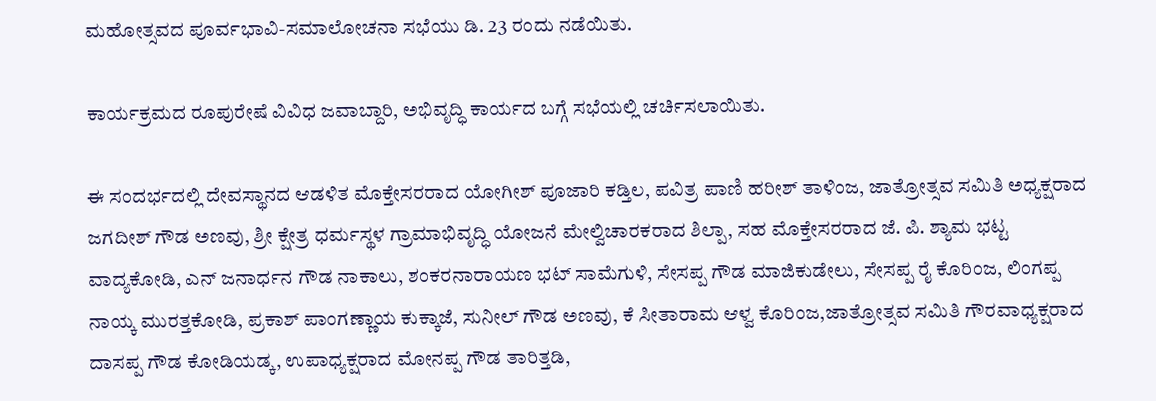ಮಹೋತ್ಸವದ ಪೂರ್ವಭಾವಿ-ಸಮಾಲೋಚನಾ ಸಭೆಯು ಡಿ. 23 ರಂದು ನಡೆಯಿತು.

ಕಾರ್ಯಕ್ರಮದ ರೂಪುರೇಷೆ ವಿವಿಧ ಜವಾಬ್ದಾರಿ, ಅಭಿವೃದ್ಧಿ ಕಾರ್ಯದ ಬಗ್ಗೆ ಸಭೆಯಲ್ಲಿ ಚರ್ಚಿಸಲಾಯಿತು.

ಈ ಸಂದರ್ಭದಲ್ಲಿ ದೇವಸ್ಥಾನದ ಆಡಳಿತ ಮೊಕ್ತೇಸರರಾದ ಯೋಗೀಶ್ ಪೂಜಾರಿ ಕಡ್ತಿಲ, ಪವಿತ್ರ ಪಾಣಿ ಹರೀಶ್ ತಾಳಿಂಜ, ಜಾತ್ರೋತ್ಸವ ಸಮಿತಿ ಅಧ್ಯಕ್ಷರಾದ ಜಗದೀಶ್ ಗೌಡ ಅಣವು, ಶ್ರೀ ಕ್ಷೇತ್ರ ಧರ್ಮಸ್ಥಳ ಗ್ರಾಮಾಭಿವೃದ್ಧಿ ಯೋಜನೆ ಮೇಲ್ವಿಚಾರಕರಾದ ಶಿಲ್ಪಾ, ಸಹ ಮೊಕ್ತೇಸರರಾದ ಜೆ. ಪಿ. ಶ್ಯಾಮ ಭಟ್ಟ ವಾದ್ಯಕೋಡಿ, ಎನ್ ಜನಾರ್ಧನ ಗೌಡ ನಾಕಾಲು, ಶಂಕರನಾರಾಯಣ ಭಟ್ ಸಾಮೆಗುಳಿ, ಸೇಸಪ್ಪ ಗೌಡ ಮಾಜಿಕುಡೇಲು, ಸೇಸಪ್ಪ ರೈ ಕೊರಿಂಜ, ಲಿಂಗಪ್ಪ ನಾಯ್ಕ ಮುರತ್ತಕೋಡಿ, ಪ್ರಕಾಶ್ ಪಾಂಗಣ್ಣಾಯ ಕುಕ್ಕಾಜೆ, ಸುನೀಲ್ ಗೌಡ ಅಣವು, ಕೆ ಸೀತಾರಾಮ ಆಳ್ವ ಕೊರಿಂಜ,ಜಾತ್ರೋತ್ಸವ ಸಮಿತಿ ಗೌರವಾಧ್ಯಕ್ಷರಾದ ದಾಸಪ್ಪ ಗೌಡ ಕೋಡಿಯಡ್ಕ, ಉಪಾಧ್ಯಕ್ಷರಾದ ಮೋನಪ್ಪ ಗೌಡ ತಾರಿತ್ತಡಿ,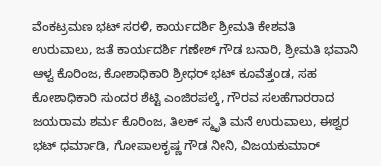ವೆಂಕಟ್ರಮಣ ಭಟ್ ಸರಳಿ, ಕಾರ್ಯದರ್ಶಿ ಶ್ರೀಮತಿ ಕೇಶವತಿ ಉರುವಾಲು, ಜತೆ ಕಾರ್ಯದರ್ಶಿ ಗಣೇಶ್ ಗೌಡ ಬನಾರಿ, ಶ್ರೀಮತಿ ಭವಾನಿ ಆಳ್ವ ಕೊರಿಂಜ, ಕೋಶಾಧಿಕಾರಿ ಶ್ರೀಧರ್ ಭಟ್ ಕೂವೆತ್ತoಡ, ಸಹ ಕೋಶಾಧಿಕಾರಿ ಸುಂದರ ಶೆಟ್ಟಿ ಎಂಜಿರಪಲ್ಕೆ, ಗೌರವ ಸಲಹೆಗಾರರಾದ ಜಯರಾಮ ಶರ್ಮ ಕೊರಿಂಜ, ತಿಲಕ್ ಸ್ಮೃತಿ ಮನೆ ಉರುವಾಲು, ಈಶ್ವರ ಭಟ್ ಧರ್ಮಾಡಿ, ಗೋಪಾಲಕೃಷ್ಣ ಗೌಡ ನೀನಿ, ವಿಜಯಕುಮಾರ್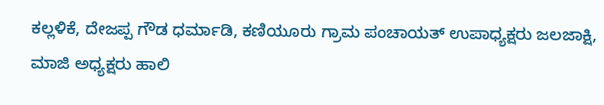ಕಲ್ಲಳಿಕೆ, ದೇಜಪ್ಪ ಗೌಡ ಧರ್ಮಾಡಿ, ಕಣಿಯೂರು ಗ್ರಾಮ ಪಂಚಾಯತ್ ಉಪಾಧ್ಯಕ್ಷರು ಜಲಜಾಕ್ಷಿ, ಮಾಜಿ ಅಧ್ಯಕ್ಷರು ಹಾಲಿ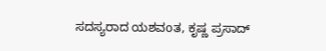ಸದಸ್ಯರಾದ ಯಶವoತ, ಕೃಷ್ಣ ಪ್ರಸಾದ್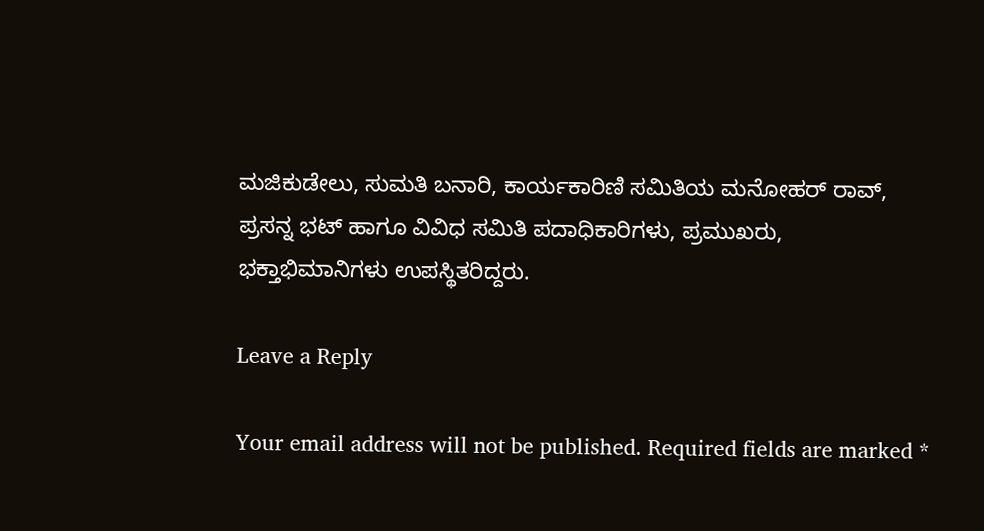ಮಜಿಕುಡೇಲು, ಸುಮತಿ ಬನಾರಿ, ಕಾರ್ಯಕಾರಿಣಿ ಸಮಿತಿಯ ಮನೋಹರ್ ರಾವ್, ಪ್ರಸನ್ನ ಭಟ್ ಹಾಗೂ ವಿವಿಧ ಸಮಿತಿ ಪದಾಧಿಕಾರಿಗಳು, ಪ್ರಮುಖರು, ಭಕ್ತಾಭಿಮಾನಿಗಳು ಉಪಸ್ಥಿತರಿದ್ದರು.

Leave a Reply

Your email address will not be published. Required fields are marked *